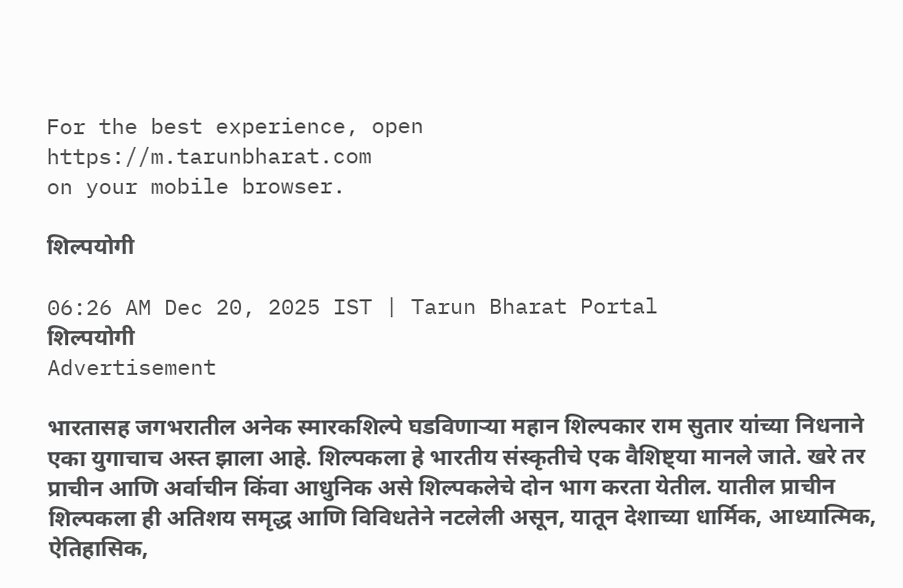For the best experience, open
https://m.tarunbharat.com
on your mobile browser.

शिल्पयोगी

06:26 AM Dec 20, 2025 IST | Tarun Bharat Portal
शिल्पयोगी
Advertisement

भारतासह जगभरातील अनेक स्मारकशिल्पे घडविणाऱ्या महान शिल्पकार राम सुतार यांच्या निधनाने एका युगाचाच अस्त झाला आहे. शिल्पकला हे भारतीय संस्कृतीचे एक वैशिष्ट्या मानले जाते. खरे तर प्राचीन आणि अर्वाचीन किंवा आधुनिक असे शिल्पकलेचे दोन भाग करता येतील. यातील प्राचीन शिल्पकला ही अतिशय समृद्ध आणि विविधतेने नटलेली असून, यातून देशाच्या धार्मिक, आध्यात्मिक, ऐतिहासिक,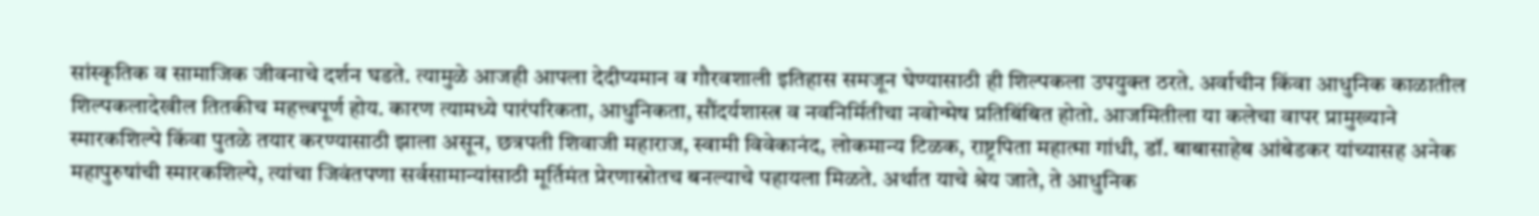सांस्कृतिक व सामाजिक जीवनाचे दर्शन घडते. त्यामुळे आजही आपला देदीप्यमान व गौरवशाली इतिहास समजून घेण्यासाठी ही शिल्पकला उपयुक्त ठरते. अर्वाचीन किंवा आधुनिक काळातील शिल्पकलादेखील तितकीच महत्त्वपूर्ण होय. कारण त्यामध्ये पारंपरिकता, आधुनिकता, सौंदर्यशास्त्र व नवनिर्मितीचा नवोन्मेष प्रतिबिंबित होतो. आजमितीला या कलेचा वापर प्रामुख्याने स्मारकशिल्पे किंवा पुतळे तयार करण्यासाठी झाला असून, छत्रपती शिवाजी महाराज, स्वामी विवेकानंद, लोकमान्य टिळक, राष्ट्रपिता महात्मा गांधी, डॉ. बाबासाहेब आंबेडकर यांच्यासह अनेक महापुरुषांची स्मारकशिल्पे, त्यांचा जिवंतपणा सर्वसामान्यांसाठी मूर्तिमंत प्रेरणास्रोतच बनल्याचे पहायला मिळते. अर्थात याचे श्रेय जाते, ते आधुनिक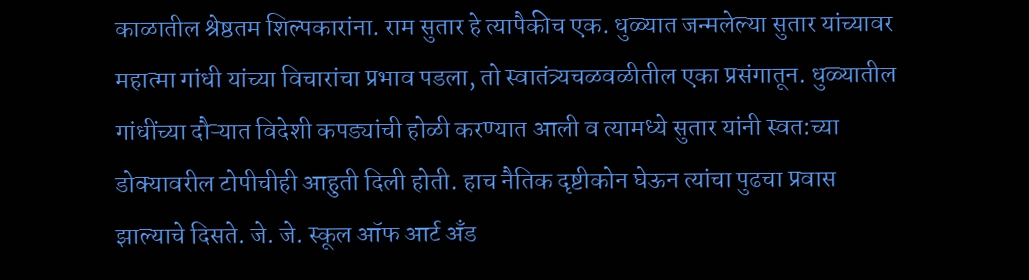काळातील श्रेष्ठतम शिल्पकारांना. राम सुतार हे त्यापैकीच एक. धुळ्यात जन्मलेल्या सुतार यांच्यावर महात्मा गांधी यांच्या विचारांचा प्रभाव पडला, तो स्वातंत्र्यचळवळीतील एका प्रसंगातून. धुळ्यातील गांधींच्या दौऱ्यात विदेशी कपड्यांची होळी करण्यात आली व त्यामध्ये सुतार यांनी स्वत:च्या डोक्यावरील टोपीचीही आहुती दिली होती. हाच नैतिक दृष्टीकोन घेऊन त्यांचा पुढचा प्रवास झाल्याचे दिसते. जे. जे. स्कूल ऑफ आर्ट अँड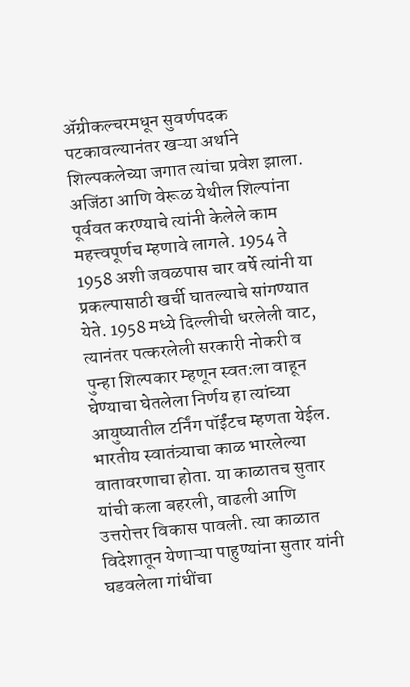ॲग्रीकल्चरमधून सुवर्णपदक पटकावल्यानंतर खऱ्या अर्थाने शिल्पकलेच्या जगात त्यांचा प्रवेश झाला. अजिंठा आणि वेरूळ येथील शिल्पांना पूर्ववत करण्याचे त्यांनी केलेले काम महत्त्वपूर्णच म्हणावे लागले. 1954 ते 1958 अशी जवळपास चार वर्षे त्यांनी या प्रकल्पासाठी खर्ची घातल्याचे सांगण्यात येते. 1958 मध्ये दिल्लीची धरलेली वाट, त्यानंतर पत्करलेली सरकारी नोकरी व पुन्हा शिल्पकार म्हणून स्वत:ला वाहून घेण्याचा घेतलेला निर्णय हा त्यांच्या आयुष्यातील टर्निंग पॉईंटच म्हणता येईल. भारतीय स्वातंत्र्याचा काळ भारलेल्या वातावरणाचा होता. या काळातच सुतार यांची कला बहरली, वाढली आणि उत्तरोत्तर विकास पावली. त्या काळात विदेशातून येणाऱ्या पाहुण्यांना सुतार यांनी घडवलेला गांधींचा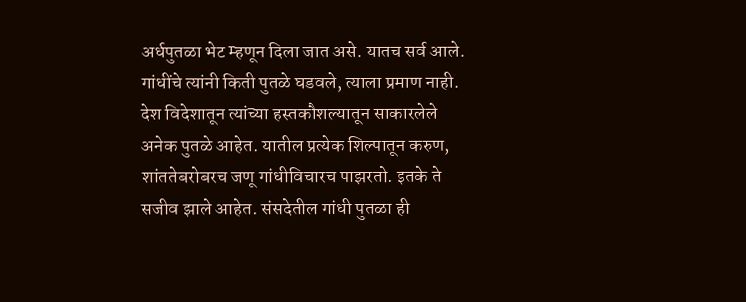अर्धपुतळा भेट म्हणून दिला जात असे. यातच सर्व आले. गांधींचे त्यांनी किती पुतळे घडवले, त्याला प्रमाण नाही. देश विदेशातून त्यांच्या हस्तकौशल्यातून साकारलेले अनेक पुतळे आहेत. यातील प्रत्येक शिल्पातून करुण, शांततेबरोबरच जणू गांधीविचारच पाझरतो. इतके ते सजीव झाले आहेत. संसदेतील गांधी पुतळा ही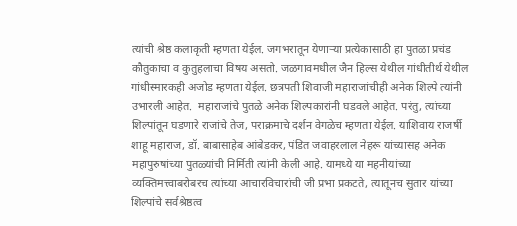त्यांची श्रेष्ठ कलाकृती म्हणता येईल. जगभरातून येणाऱ्या प्रत्येकासाठी हा पुतळा प्रचंड कौतुकाचा व कुतुहलाचा विषय असतो. जळगावमधील जैन हिल्स येथील गांधीतीर्थ येथील गांधीस्मारकही अजोड म्हणता येईल. छत्रपती शिवाजी महाराजांचीही अनेक शिल्पे त्यांनी उभारली आहेत.  महाराजांचे पुतळे अनेक शिल्पकारांनी घडवले आहेत. परंतु, त्यांच्या शिल्पांतून घडणारे राजांचे तेज, पराक्रमाचे दर्शन वेगळेच म्हणता येईल. याशिवाय राजर्षी शाहू महाराज, डॉ. बाबासाहेब आंबेडकर, पंडित जवाहरलाल नेहरू यांच्यासह अनेक महापुरुषांच्या पुतळ्यांची निर्मिती त्यांनी केली आहे. यामध्ये या महनीयांच्या व्यक्तिमत्त्वाबरोबरच त्यांच्या आचारविचारांची जी प्रभा प्रकटते, त्यातूनच सुतार यांच्या शिल्पांचे सर्वश्रेष्ठत्व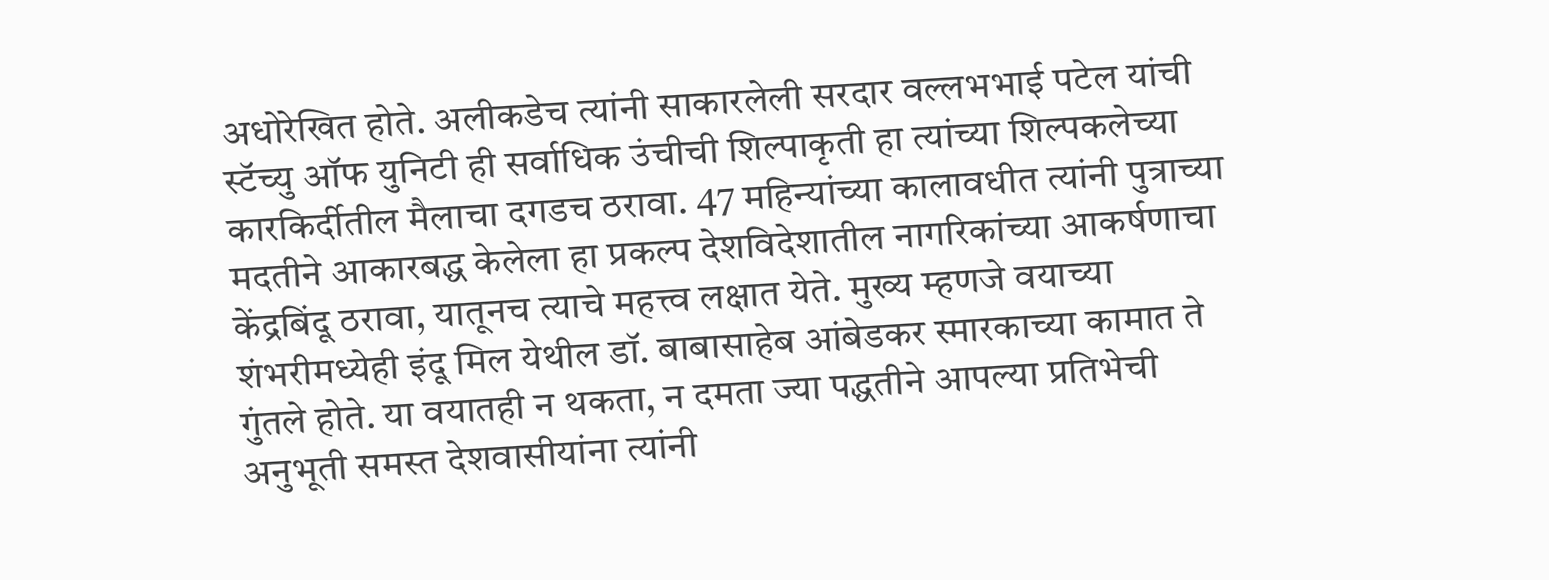अधोरेखित होते. अलीकडेच त्यांनी साकारलेली सरदार वल्लभभाई पटेल यांची स्टॅच्यु ऑफ युनिटी ही सर्वाधिक उंचीची शिल्पाकृती हा त्यांच्या शिल्पकलेच्या कारकिर्दीतील मैलाचा दगडच ठरावा. 47 महिन्यांच्या कालावधीत त्यांनी पुत्राच्या मदतीने आकारबद्ध केलेला हा प्रकल्प देशविदेशातील नागरिकांच्या आकर्षणाचा केंद्रबिंदू ठरावा, यातूनच त्याचे महत्त्व लक्षात येते. मुख्य म्हणजे वयाच्या शंभरीमध्येही इंदू मिल येथील डॉ. बाबासाहेब आंबेडकर स्मारकाच्या कामात ते गुंतले होते. या वयातही न थकता, न दमता ज्या पद्धतीने आपल्या प्रतिभेची अनुभूती समस्त देशवासीयांना त्यांनी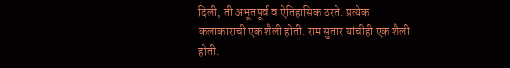दिली, ती अभूतपूर्व व ऐतिहासिक ठरते. प्रत्येक कलाकाराची एक शैली होती. राम सुतार यांचीही एक शैली होती.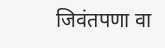जिवंतपणा वा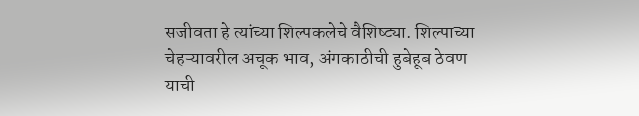सजीवता हे त्यांच्या शिल्पकलेचे वैशिष्ट्या. शिल्पाच्या चेहऱ्यावरील अचूक भाव, अंगकाठीची हुबेहूब ठेवण याची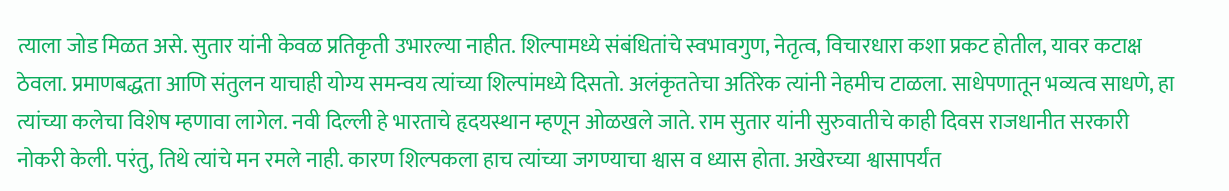त्याला जोड मिळत असे. सुतार यांनी केवळ प्रतिकृती उभारल्या नाहीत. शिल्पामध्ये संबंधितांचे स्वभावगुण, नेतृत्व, विचारधारा कशा प्रकट होतील, यावर कटाक्ष ठेवला. प्रमाणबद्धता आणि संतुलन याचाही योग्य समन्वय त्यांच्या शिल्पांमध्ये दिसतो. अलंकृततेचा अतिरेक त्यांनी नेहमीच टाळला. साधेपणातून भव्यत्व साधणे, हा त्यांच्या कलेचा विशेष म्हणावा लागेल. नवी दिल्ली हे भारताचे हृदयस्थान म्हणून ओळखले जाते. राम सुतार यांनी सुरुवातीचे काही दिवस राजधानीत सरकारी नोकरी केली. परंतु, तिथे त्यांचे मन रमले नाही. कारण शिल्पकला हाच त्यांच्या जगण्याचा श्वास व ध्यास होता. अखेरच्या श्वासापर्यंत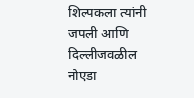शिल्पकला त्यांनी जपली आणि दिल्लीजवळील नोएडा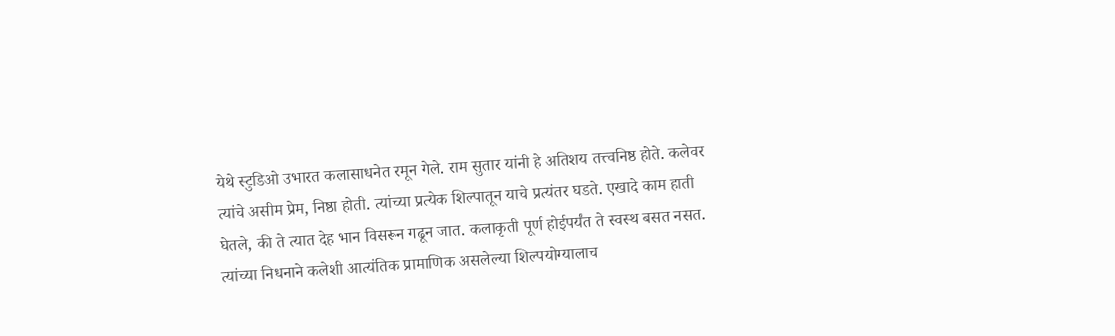येथे स्टुडिओ उभारत कलासाधनेत रमून गेले. राम सुतार यांनी हे अतिशय तत्त्वनिष्ठ होते. कलेवर त्यांचे असीम प्रेम, निष्ठा होती. त्यांच्या प्रत्येक शिल्पातून याचे प्रत्यंतर घडते. एखादे काम हाती घेतले, की ते त्यात देह भान विसरून गढून जात. कलाकृती पूर्ण होईपर्यंत ते स्वस्थ बसत नसत. त्यांच्या निधनाने कलेशी आत्यंतिक प्रामाणिक असलेल्या शिल्पयोग्यालाच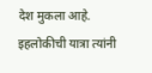देश मुकला आहे. इहलोकीची यात्रा त्यांनी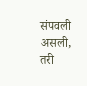संपवली असली, तरी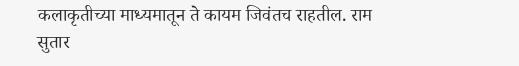कलाकृतीच्या माध्यमातून ते कायम जिवंतच राहतील. राम सुतार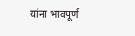यांना भावपूर्ण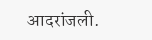आदरांजली.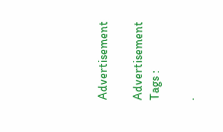Advertisement

Advertisement
Tags :

.